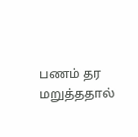பணம் தர மறுத்ததால்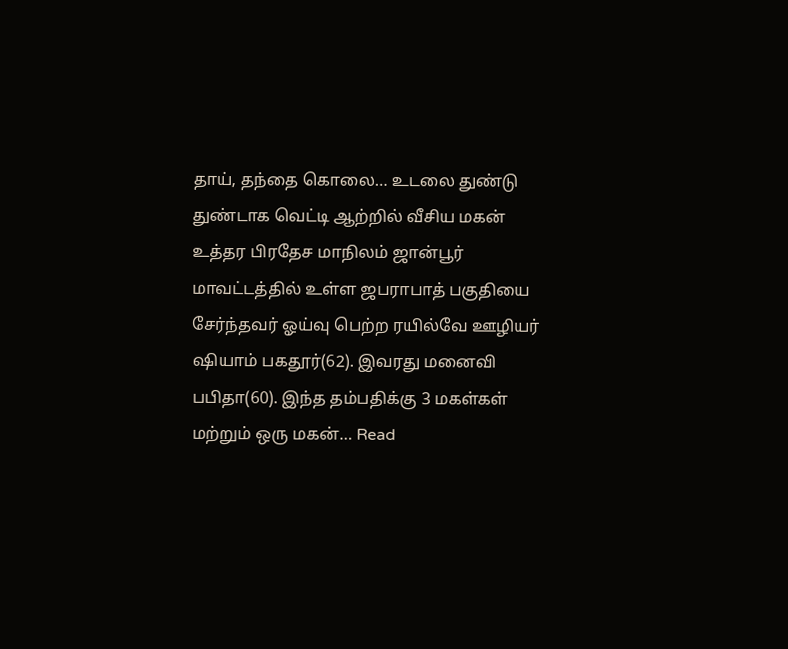தாய், தந்தை கொலை… உடலை துண்டு துண்டாக வெட்டி ஆற்றில் வீசிய மகன்
உத்தர பிரதேச மாநிலம் ஜான்பூர் மாவட்டத்தில் உள்ள ஜபராபாத் பகுதியை சேர்ந்தவர் ஓய்வு பெற்ற ரயில்வே ஊழியர் ஷியாம் பகதூர்(62). இவரது மனைவி பபிதா(60). இந்த தம்பதிக்கு 3 மகள்கள் மற்றும் ஒரு மகன்… Read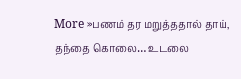More »பணம் தர மறுத்ததால் தாய், தந்தை கொலை… உடலை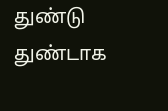துண்டு துண்டாக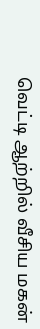வெட்டி ஆற்றில் வீசிய மகன்